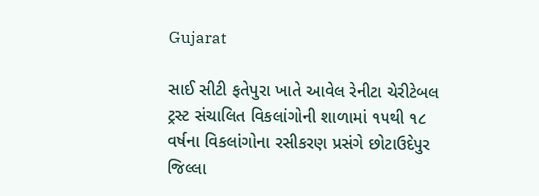Gujarat

સાઈ સીટી ફતેપુરા ખાતે આવેલ રેનીટા ચેરીટેબલ ટ્રસ્ટ સંચાલિત વિકલાંગોની શાળામાં ૧૫થી ૧૮ વર્ષના વિકલાંગોના રસીકરણ પ્રસંગે છોટાઉદેપુર જિલ્લા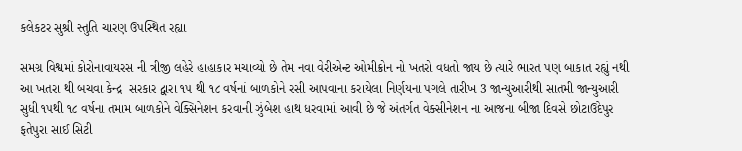કલેકટર સુશ્રી સ્તુતિ ચારણ ઉપસ્થિત રહ્યા

સમગ્ર વિશ્વમાં કોરોનાવાયરસ ની ત્રીજી લહેરે હાહાકાર મચાવ્યો છે તેમ નવા વેરીએન્ટ ઓમીક્રોન નો ખતરો વધતો જાય છે ત્યારે ભારત પણ બાકાત રહ્યું નથી આ ખતરા થી બચવા કેન્દ્ર  સરકાર દ્વારા ૧૫ થી ૧૮ વર્ષનાં બાળકોને રસી આપવાના કરાયેલા નિર્ણયના પગલે તારીખ 3 જાન્યુઆરીથી સાતમી જાન્યુઆરી સુધી ૧૫થી ૧૮ વર્ષના તમામ બાળકોને વેક્સિનેશન કરવાની ઝુંબેશ હાથ ધરવામાં આવી છે જે અંતર્ગત વેક્સીનેશન ના આજના બીજા દિવસે છોટાઉદેપુર ફતેપુરા સાઈ સિટી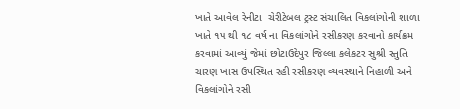ખાતે આવેલ રેનીટા  ચેરીટેબલ ટ્રસ્ટ સંચાલિત વિકલાંગોની શાળા ખાતે ૧૫ થી ૧૮ વર્ષ ના વિકલાંગોને રસીકરણ કરવાનો કાર્યક્રમ કરવામાં આવ્યું જેમાં છોટાઉદેપુર જિલ્લા કલેકટર સુશ્રી સ્તુતિ ચારણ ખાસ ઉપસ્થિત રહી રસીકરણ વ્યવસ્થાને નિહાળી અને વિકલાંગોને રસી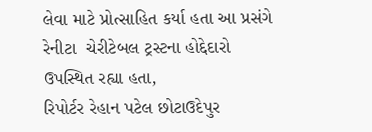લેવા માટે પ્રોત્સાહિત કર્યા હતા આ પ્રસંગે રેનીટા  ચેરીટેબલ ટ્રસ્ટના હોદ્દેદારો ઉપસ્થિત રહ્યા હતા,
રિપોર્ટર રેહાન પટેલ છોટાઉદેપુર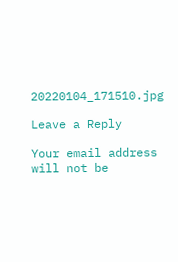20220104_171510.jpg

Leave a Reply

Your email address will not be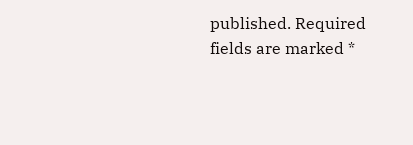published. Required fields are marked *